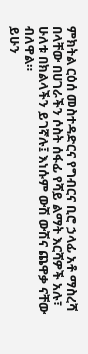ምክትል ርዕሰ መስተዳድርና የግብርና ቢሮ ኃላፊ አቶ ማስረሻ በላቸው በሀገራችን ሶስት ሰፋፊ የሻይ ልማት እርሻዎች አሉ፣ ሁለቱ በክልላችን ይገኛሉ፤ እነሱም ውሽ ውሽና ጨዋቃ ናቸው ብለዋል።
ይሁን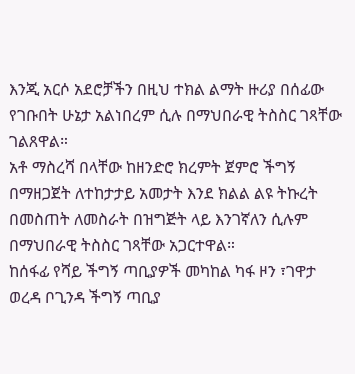እንጂ አርሶ አደሮቻችን በዚህ ተክል ልማት ዙሪያ በሰፊው የገቡበት ሁኔታ አልነበረም ሲሉ በማህበራዊ ትስስር ገጻቸው ገልጸዋል።
አቶ ማስረሻ በላቸው ከዘንድሮ ክረምት ጀምሮ ችግኝ በማዘጋጀት ለተከታታይ አመታት እንደ ክልል ልዩ ትኩረት በመስጠት ለመስራት በዝግጅት ላይ እንገኛለን ሲሉም በማህበራዊ ትስስር ገጻቸው አጋርተዋል።
ከሰፋፊ የሻይ ችግኝ ጣቢያዎች መካከል ካፋ ዞን ፣ገዋታ ወረዳ ቦጊንዳ ችግኝ ጣቢያ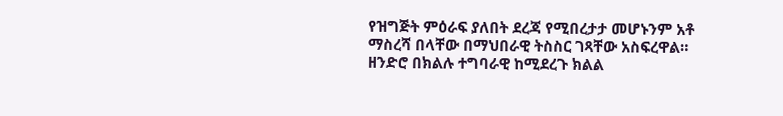የዝግጅት ምዕራፍ ያለበት ደረጃ የሚበረታታ መሆኑንም አቶ ማስረሻ በላቸው በማህበራዊ ትስስር ገጻቸው አስፍረዋል።
ዘንድሮ በክልሉ ተግባራዊ ከሚደረጉ ክልል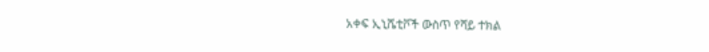አቀፍ ኢኒሼቲቮች ውስጥ የሻይ ተክል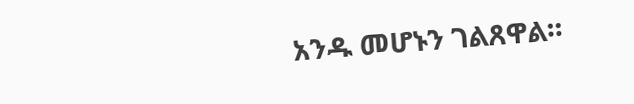አንዱ መሆኑን ገልጸዋል።